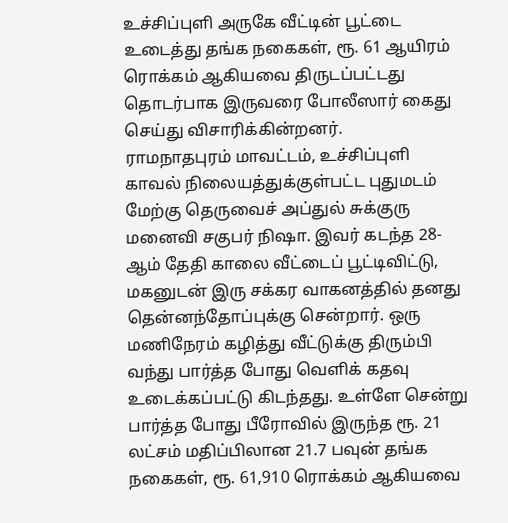உச்சிப்புளி அருகே வீட்டின் பூட்டை உடைத்து தங்க நகைகள், ரூ. 61 ஆயிரம் ரொக்கம் ஆகியவை திருடப்பட்டது தொடர்பாக இருவரை போலீஸார் கைது செய்து விசாரிக்கின்றனர்.
ராமநாதபுரம் மாவட்டம், உச்சிப்புளி காவல் நிலையத்துக்குள்பட்ட புதுமடம் மேற்கு தெருவைச் அப்துல் சுக்குரு மனைவி சகுபர் நிஷா. இவர் கடந்த 28- ஆம் தேதி காலை வீட்டைப் பூட்டிவிட்டு, மகனுடன் இரு சக்கர வாகனத்தில் தனது தென்னந்தோப்புக்கு சென்றார். ஒரு மணிநேரம் கழித்து வீட்டுக்கு திரும்பி வந்து பார்த்த போது வெளிக் கதவு உடைக்கப்பட்டு கிடந்தது. உள்ளே சென்று பார்த்த போது பீரோவில் இருந்த ரூ. 21 லட்சம் மதிப்பிலான 21.7 பவுன் தங்க நகைகள், ரூ. 61,910 ரொக்கம் ஆகியவை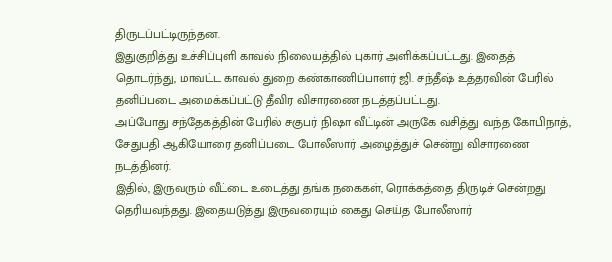திருடப்பட்டிருந்தன.
இதுகுறித்து உச்சிப்புளி காவல் நிலையத்தில் புகார் அளிக்கப்பட்டது. இதைத் தொடர்ந்து, மாவட்ட காவல் துறை கண்காணிப்பாளர் ஜி. சந்தீஷ் உத்தரவின் பேரில் தனிப்படை அமைக்கப்பட்டு தீவிர விசாரணை நடத்தப்பட்டது.
அப்போது சந்தேகத்தின் பேரில் சகுபர் நிஷா வீட்டின் அருகே வசித்து வந்த கோபிநாத், சேதுபதி ஆகியோரை தனிப்படை போலீஸார் அழைத்துச் சென்று விசாரணை நடத்தினர்.
இதில், இருவரும் வீட்டை உடைத்து தங்க நகைகள், ரொக்கத்தை திருடிச் சென்றது தெரியவந்தது. இதையடுத்து இருவரையும் கைது செய்த போலீஸார்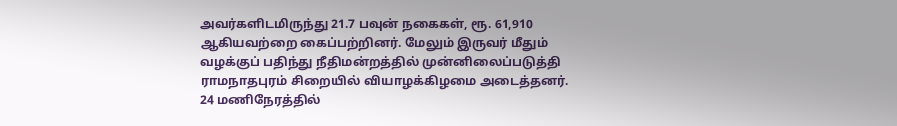அவர்களிடமிருந்து 21.7 பவுன் நகைகள், ரூ. 61,910 ஆகியவற்றை கைப்பற்றினர். மேலும் இருவர் மீதும் வழக்குப் பதிந்து நீதிமன்றத்தில் முன்னிலைப்படுத்தி ராமநாதபுரம் சிறையில் வியாழக்கிழமை அடைத்தனர்.
24 மணிநேரத்தில்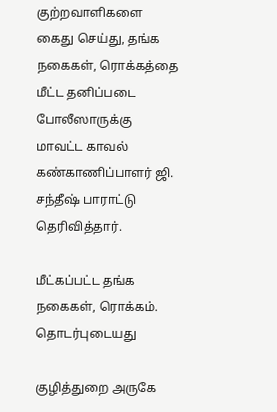குற்றவாளிகளை கைது செய்து, தங்க நகைகள், ரொக்கத்தை மீட்ட தனிப்படை போலீஸாருக்கு மாவட்ட காவல் கண்காணிப்பாளர் ஜி. சந்தீஷ் பாராட்டு தெரிவித்தார்.

மீட்கப்பட்ட தங்க நகைகள், ரொக்கம்.
தொடர்புடையது

குழித்துறை அருகே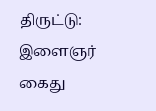திருட்டு: இளைஞர் கைது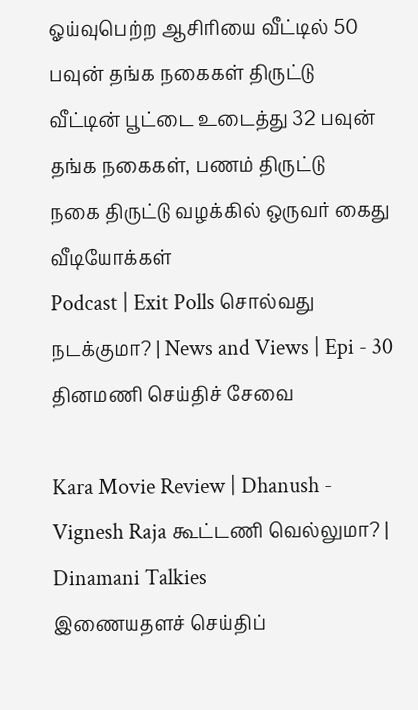ஓய்வுபெற்ற ஆசிரியை வீட்டில் 50 பவுன் தங்க நகைகள் திருட்டு
வீட்டின் பூட்டை உடைத்து 32 பவுன் தங்க நகைகள், பணம் திருட்டு
நகை திருட்டு வழக்கில் ஒருவர் கைது
வீடியோக்கள்
Podcast | Exit Polls சொல்வது நடக்குமா? | News and Views | Epi - 30
தினமணி செய்திச் சேவை

Kara Movie Review | Dhanush - Vignesh Raja கூட்டணி வெல்லுமா? | Dinamani Talkies
இணையதளச் செய்திப்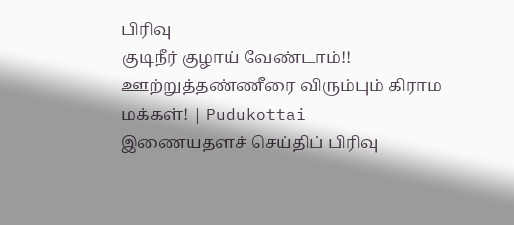பிரிவு
குடிநீர் குழாய் வேண்டாம்!! ஊற்றுத்தண்ணீரை விரும்பும் கிராம மக்கள்! | Pudukottai
இணையதளச் செய்திப் பிரிவு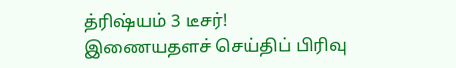த்ரிஷ்யம் 3 டீசர்!
இணையதளச் செய்திப் பிரிவு